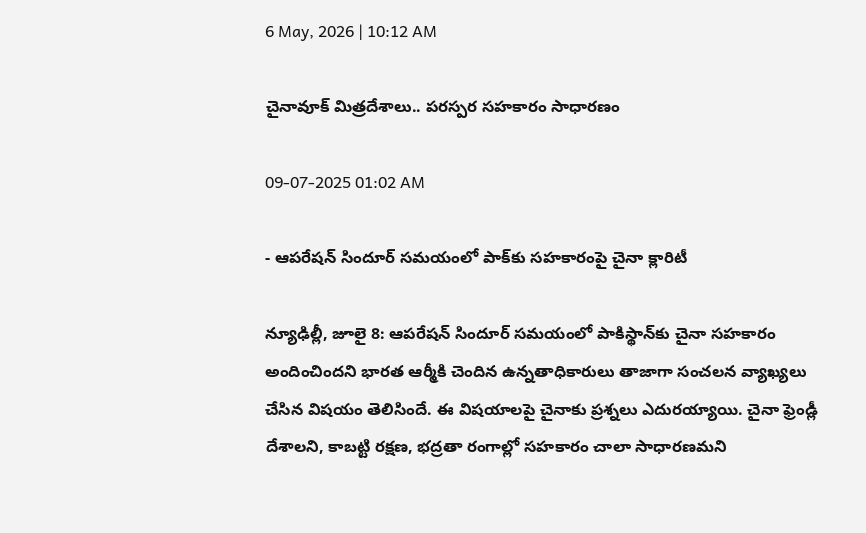6 May, 2026 | 10:12 AM

చైనావూక్ మిత్రదేశాలు.. పరస్పర సహకారం సాధారణం

09-07-2025 01:02 AM

- ఆపరేషన్ సిందూర్ సమయంలో పాక్‌కు సహకారంపై చైనా క్లారిటీ

న్యూఢిల్లీ, జూలై 8: ఆపరేషన్ సిందూర్ సమయంలో పాకిస్థాన్‌కు చైనా సహకారం అందించిందని భారత ఆర్మీకి చెందిన ఉన్నతాధికారులు తాజాగా సంచలన వ్యాఖ్యలు చేసిన విషయం తెలిసిందే. ఈ విషయాలపై చైనాకు ప్రశ్నలు ఎదురయ్యాయి. చైనా ఫ్రెండ్లీ దేశాలని, కాబట్టి రక్షణ, భద్రతా రంగాల్లో సహకారం చాలా సాధారణమని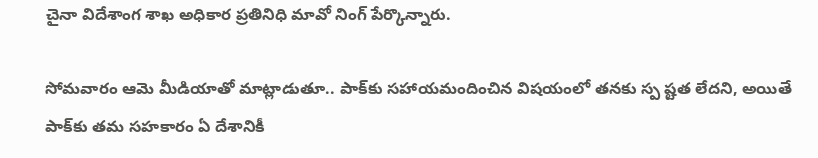చైనా విదేశాంగ శాఖ అధికార ప్రతినిధి మావో నింగ్ పేర్కొన్నారు.

సోమవారం ఆమె మీడియాతో మాట్లాడుతూ.. పాక్‌కు సహాయమందించిన విషయంలో తనకు స్ప ష్టత లేదని, అయితే పాక్‌కు తమ సహకారం ఏ దేశానికీ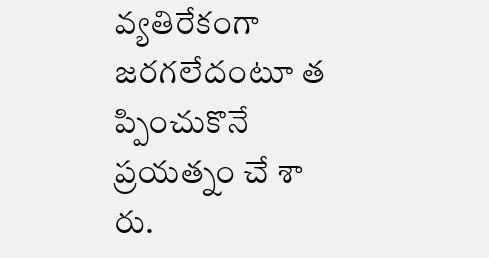వ్యతిరేకంగా జరగలేదంటూ త ప్పించుకొనే ప్రయత్నం చే శా రు.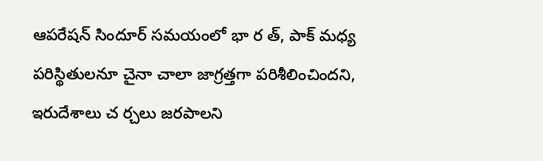ఆపరేషన్ సిందూర్ సమయంలో భా ర త్, పాక్ మధ్య పరిస్థితులనూ చైనా చాలా జాగ్రత్తగా పరిశీలించిందని, ఇరుదేశాలు చ ర్చలు జరపాలని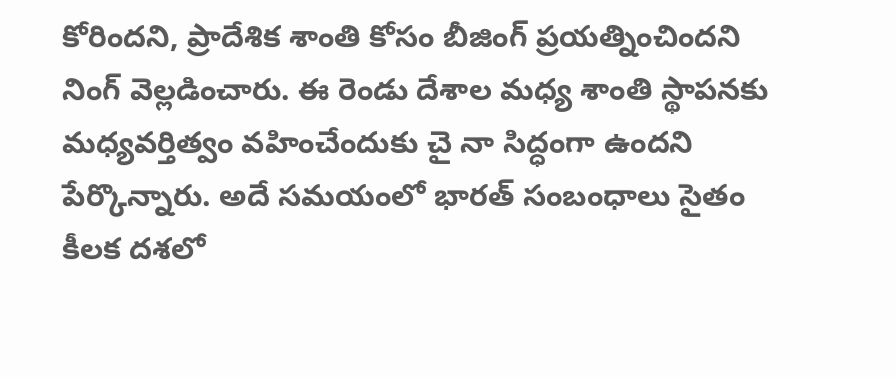కోరిందని, ప్రాదేశిక శాంతి కోసం బీజింగ్ ప్రయత్నించిందని నింగ్ వెల్లడించారు. ఈ రెండు దేశాల మధ్య శాంతి స్థాపనకు మధ్యవర్తిత్వం వహించేందుకు చై నా సిద్ధంగా ఉందని పేర్కొన్నారు. అదే సమయంలో భారత్ సంబంధాలు సైతం కీలక దశలో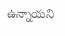ఉన్నాయని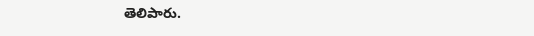తెలిపారు.